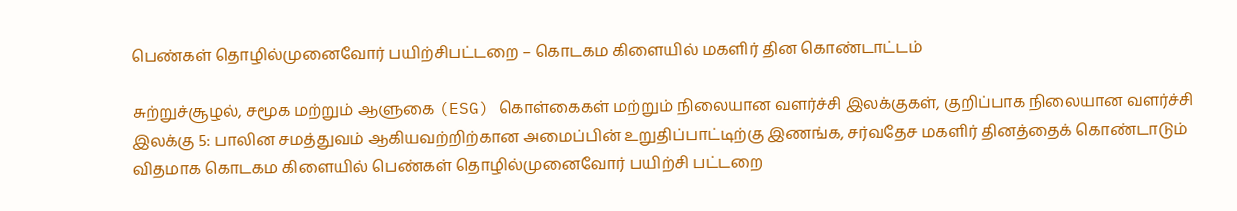பெண்கள் தொழில்முனைவோர் பயிற்சிபட்டறை – கொடகம கிளையில் மகளிர் தின கொண்டாட்டம்

சுற்றுச்சூழல், சமூக மற்றும் ஆளுகை (ESG) கொள்கைகள் மற்றும் நிலையான வளர்ச்சி இலக்குகள், குறிப்பாக நிலையான வளர்ச்சி இலக்கு 5: பாலின சமத்துவம் ஆகியவற்றிற்கான அமைப்பின் உறுதிப்பாட்டிற்கு இணங்க, சர்வதேச மகளிர் தினத்தைக் கொண்டாடும் விதமாக கொடகம கிளையில் பெண்கள் தொழில்முனைவோர் பயிற்சி பட்டறை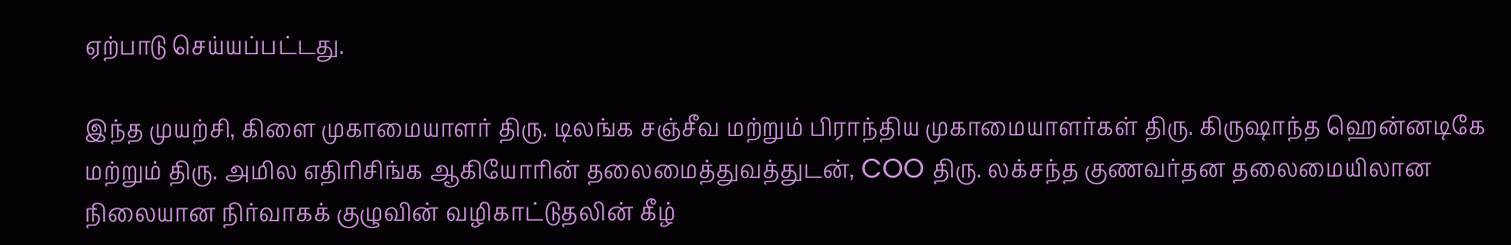ஏற்பாடு செய்யப்பட்டது.

இந்த முயற்சி, கிளை முகாமையாளர் திரு. டிலங்க சஞ்சீவ மற்றும் பிராந்திய முகாமையாளர்கள் திரு. கிருஷாந்த ஹென்னடிகே மற்றும் திரு. அமில எதிரிசிங்க ஆகியோரின் தலைமைத்துவத்துடன், COO திரு. லக்சந்த குணவர்தன தலைமையிலான நிலையான நிர்வாகக் குழுவின் வழிகாட்டுதலின் கீழ்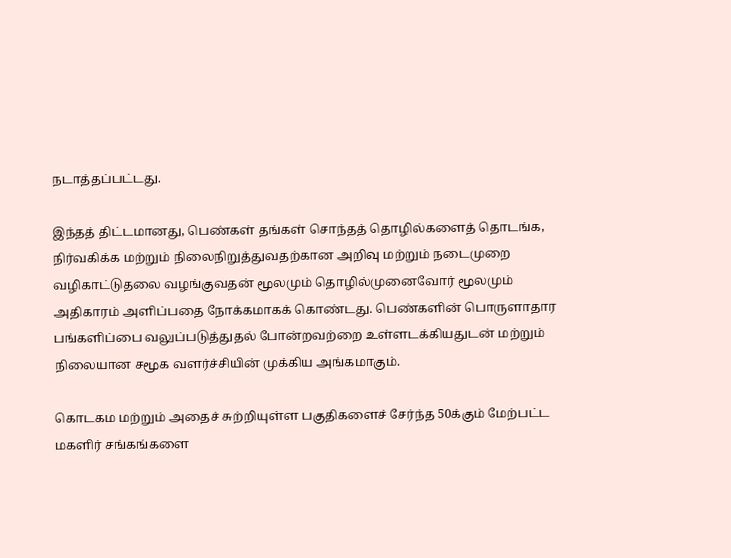நடாத்தப்பட்டது.

இந்தத் திட்டமானது, பெண்கள் தங்கள் சொந்தத் தொழில்களைத் தொடங்க, நிர்வகிக்க மற்றும் நிலைநிறுத்துவதற்கான அறிவு மற்றும் நடைமுறை வழிகாட்டுதலை வழங்குவதன் மூலமும் தொழில்முனைவோர் மூலமும் அதிகாரம் அளிப்பதை நோக்கமாகக் கொண்டது. பெண்களின் பொருளாதார பங்களிப்பை வலுப்படுத்துதல் போன்றவற்றை உள்ளடக்கியதுடன் மற்றும் நிலையான சமூக வளர்ச்சியின் முக்கிய அங்கமாகும்.

கொடகம மற்றும் அதைச் சுற்றியுள்ள பகுதிகளைச் சேர்ந்த 50க்கும் மேற்பட்ட மகளிர் சங்கங்களை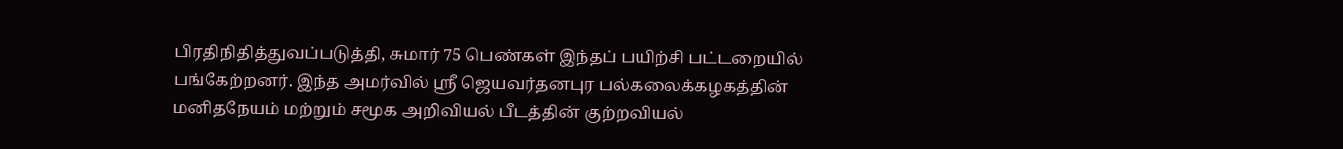பிரதிநிதித்துவப்படுத்தி, சுமார் 75 பெண்கள் இந்தப் பயிற்சி பட்டறையில் பங்கேற்றனர். இந்த அமர்வில் ஸ்ரீ ஜெயவர்தனபுர பல்கலைக்கழகத்தின் மனிதநேயம் மற்றும் சமூக அறிவியல் பீடத்தின் குற்றவியல்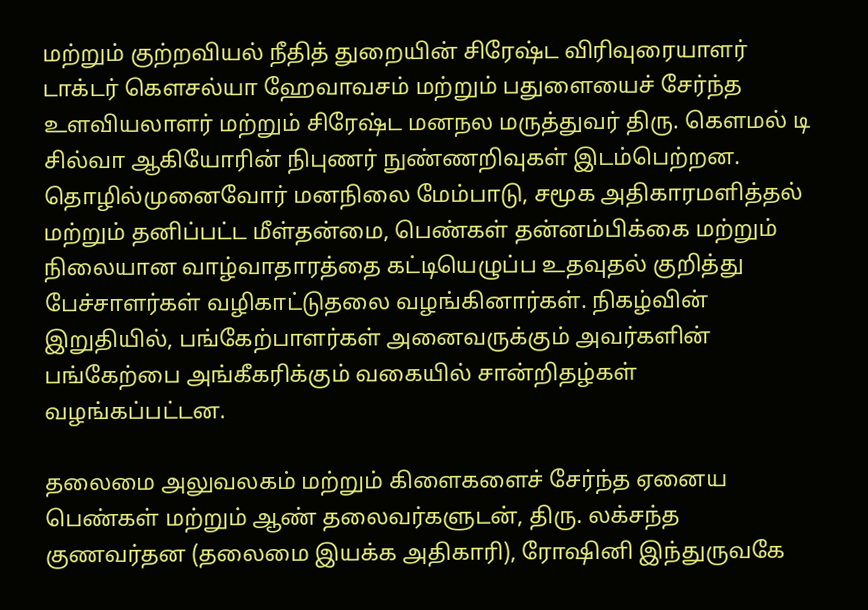மற்றும் குற்றவியல் நீதித் துறையின் சிரேஷ்ட விரிவுரையாளர் டாக்டர் கௌசல்யா ஹேவாவசம் மற்றும் பதுளையைச் சேர்ந்த உளவியலாளர் மற்றும் சிரேஷ்ட மனநல மருத்துவர் திரு. கௌமல் டி சில்வா ஆகியோரின் நிபுணர் நுண்ணறிவுகள் இடம்பெற்றன. தொழில்முனைவோர் மனநிலை மேம்பாடு, சமூக அதிகாரமளித்தல் மற்றும் தனிப்பட்ட மீள்தன்மை, பெண்கள் தன்னம்பிக்கை மற்றும் நிலையான வாழ்வாதாரத்தை கட்டியெழுப்ப உதவுதல் குறித்து பேச்சாளர்கள் வழிகாட்டுதலை வழங்கினார்கள். நிகழ்வின் இறுதியில், பங்கேற்பாளர்கள் அனைவருக்கும் அவர்களின் பங்கேற்பை அங்கீகரிக்கும் வகையில் சான்றிதழ்கள் வழங்கப்பட்டன.

தலைமை அலுவலகம் மற்றும் கிளைகளைச் சேர்ந்த ஏனைய பெண்கள் மற்றும் ஆண் தலைவர்களுடன், திரு. லக்சந்த குணவர்தன (தலைமை இயக்க அதிகாரி), ரோஷினி இந்துருவகே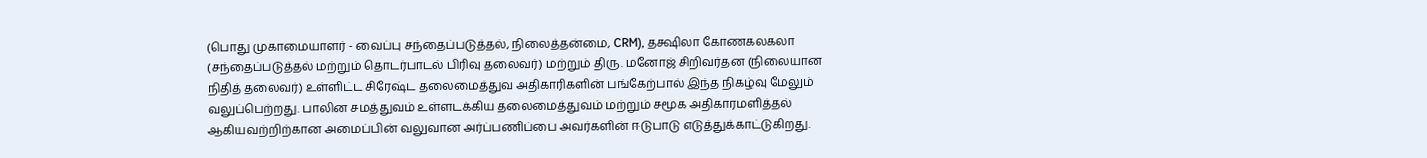(பொது முகாமையாளர் - வைப்பு சந்தைப்படுத்தல், நிலைத்தன்மை, CRM), தக்ஷிலா கோணகலகலா (சந்தைப்படுத்தல் மற்றும் தொடர்பாடல் பிரிவு தலைவர்) மற்றும் திரு. மனோஜ் சிறிவர்தன (நிலையான நிதித் தலைவர்) உள்ளிட்ட சிரேஷ்ட தலைமைத்துவ அதிகாரிகளின் பங்கேற்பால் இந்த நிகழ்வு மேலும் வலுப்பெற்றது. பாலின சமத்துவம் உள்ளடக்கிய தலைமைத்துவம் மற்றும் சமூக அதிகாரமளித்தல் ஆகியவற்றிற்கான அமைப்பின் வலுவான அர்ப்பணிப்பை அவர்களின் ஈடுபாடு எடுத்துக்காட்டுகிறது.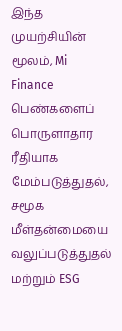இந்த முயற்சியின் மூலம், Mi Finance பெண்களைப் பொருளாதார ரீதியாக மேம்படுத்துதல், சமூக மீள்தன்மையை வலுப்படுத்துதல் மற்றும் ESG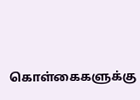கொள்கைகளுக்கு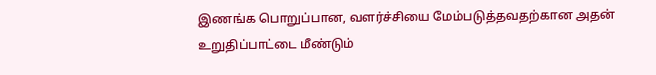இணங்க பொறுப்பான, வளர்ச்சியை மேம்படுத்தவதற்கான அதன் உறுதிப்பாட்டை மீண்டும்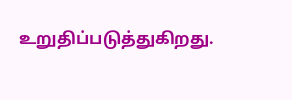உறுதிப்படுத்துகிறது.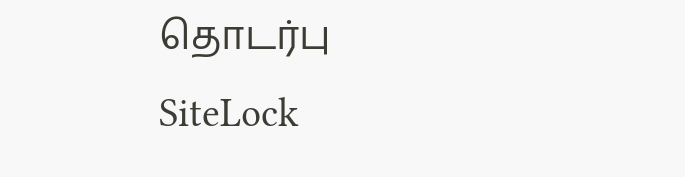தொடர்பு
SiteLock